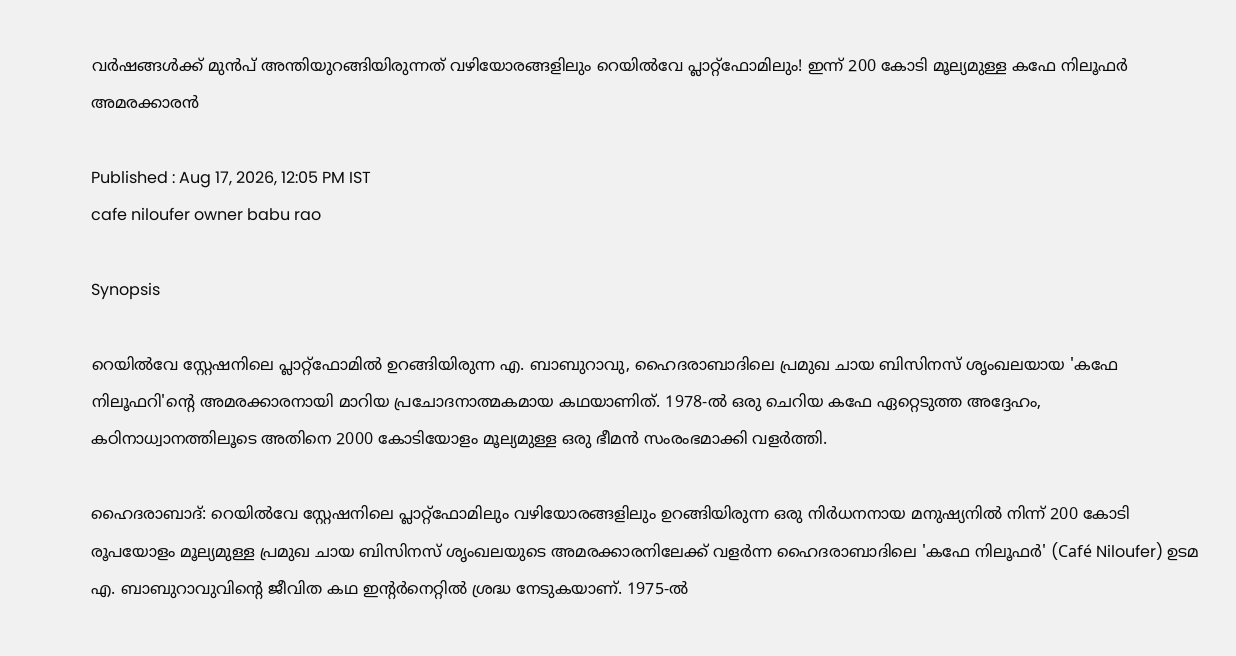വർഷങ്ങൾക്ക് മുൻപ് അന്തിയുറങ്ങിയിരുന്നത് വഴിയോരങ്ങളിലും റെയിൽവേ പ്ലാറ്റ്ഫോമിലും! ഇന്ന് 200 കോടി മൂല്യമുള്ള കഫേ നിലൂഫർ അമരക്കാരൻ

Published : Aug 17, 2026, 12:05 PM IST
cafe niloufer owner babu rao

Synopsis

റെയിൽവേ സ്റ്റേഷനിലെ പ്ലാറ്റ്‌ഫോമിൽ ഉറങ്ങിയിരുന്ന എ. ബാബുറാവു, ഹൈദരാബാദിലെ പ്രമുഖ ചായ ബിസിനസ് ശൃംഖലയായ 'കഫേ നിലൂഫറി'ന്റെ അമരക്കാരനായി മാറിയ പ്രചോദനാത്മകമായ കഥയാണിത്. 1978-ൽ ഒരു ചെറിയ കഫേ ഏറ്റെടുത്ത അദ്ദേഹം, കഠിനാധ്വാനത്തിലൂടെ അതിനെ 2000 കോടിയോളം മൂല്യമുള്ള ഒരു ഭീമൻ സംരംഭമാക്കി വളർത്തി.

ഹൈദരാബാദ്: റെയിൽവേ സ്റ്റേഷനിലെ പ്ലാറ്റ്‌ഫോമിലും വഴിയോരങ്ങളിലും ഉറങ്ങിയിരുന്ന ഒരു നിർധനനായ മനുഷ്യനിൽ നിന്ന് 200 കോടി രൂപയോളം മൂല്യമുള്ള പ്രമുഖ ചായ ബിസിനസ് ശൃംഖലയുടെ അമരക്കാരനിലേക്ക് വളർന്ന ഹൈദരാബാദിലെ 'കഫേ നിലൂഫർ' (Café Niloufer) ഉടമ എ. ബാബുറാവുവിന്റെ ജീവിത കഥ ഇന്റർനെറ്റിൽ ശ്രദ്ധ നേടുകയാണ്. 1975-ൽ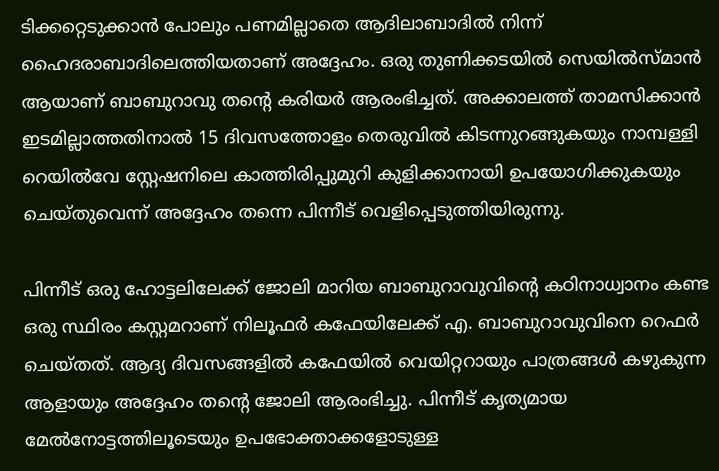ടിക്കറ്റെടുക്കാൻ പോലും പണമില്ലാതെ ആദിലാബാദിൽ നിന്ന് ഹൈദരാബാദിലെത്തിയതാണ് അദ്ദേഹം. ഒരു തുണിക്കടയിൽ സെയിൽസ്മാൻ ആയാണ് ബാബുറാവു തന്റെ കരിയർ ആരംഭിച്ചത്. അക്കാലത്ത് താമസിക്കാൻ ഇടമില്ലാത്തതിനാൽ 15 ദിവസത്തോളം തെരുവിൽ കിടന്നുറങ്ങുകയും നാമ്പള്ളി റെയിൽവേ സ്റ്റേഷനിലെ കാത്തിരിപ്പുമുറി കുളിക്കാനായി ഉപയോഗിക്കുകയും ചെയ്തുവെന്ന് അദ്ദേഹം തന്നെ പിന്നീട് വെളിപ്പെടുത്തിയിരുന്നു.

പിന്നീട് ഒരു ഹോട്ടലിലേക്ക് ജോലി മാറിയ ബാബുറാവുവിന്റെ കഠിനാധ്വാനം കണ്ട ഒരു സ്ഥിരം കസ്റ്റമറാണ് നിലൂഫർ കഫേയിലേക്ക് എ. ബാബുറാവുവിനെ റെഫർ ചെയ്തത്. ആദ്യ ദിവസങ്ങളിൽ കഫേയിൽ വെയിറ്ററായും പാത്രങ്ങൾ കഴുകുന്ന ആളായും അദ്ദേഹം തന്റെ ജോലി ആരംഭിച്ചു. പിന്നീട് കൃത്യമായ മേൽനോട്ടത്തിലൂടെയും ഉപഭോക്താക്കളോടുള്ള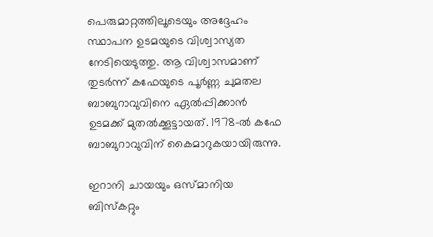പെരുമാറ്റത്തിലൂടെയും അദ്ദേഹം സ്ഥാപന ഉടമയുടെ വിശ്വാസ്യത നേടിയെടുത്തു. ആ വിശ്വാസമാണ് തുടർന്ന് കഫേയുടെ പൂർണ്ണ ചുമതല ബാബുറാവുവിനെ ഏൽപ്പിക്കാൻ ഉടമക്ക് മുതൽക്കൂട്ടായത്. 1978-ൽ കഫേ ബാബുറാവുവിന് കൈമാറുകയായിരുന്നു.

ഇറാനി ചായയും ഒസ്മാനിയ ബിസ്കറ്റും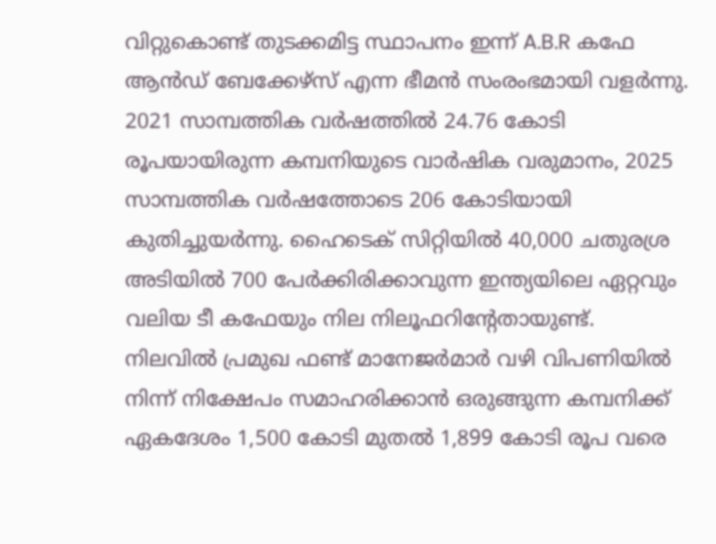വിറ്റുകൊണ്ട് തുടക്കമിട്ട സ്ഥാപനം ഇന്ന് A.B.R കഫേ ആൻഡ് ബേക്കേഴ്‌സ് എന്ന ഭീമൻ സംരംഭമായി വളർന്നു. 2021 സാമ്പത്തിക വർഷത്തിൽ 24.76 കോടി രൂപയായിരുന്ന കമ്പനിയുടെ വാർഷിക വരുമാനം, 2025 സാമ്പത്തിക വർഷത്തോടെ 206 കോടിയായി കുതിച്ചുയർന്നു. ഹൈടെക് സിറ്റിയിൽ 40,000 ചതുരശ്ര അടിയിൽ 700 പേർക്കിരിക്കാവുന്ന ഇന്ത്യയിലെ ഏറ്റവും വലിയ ടീ കഫേയും നില നിലൂഫറിന്റേതായുണ്ട്. നിലവിൽ പ്രമുഖ ഫണ്ട് മാനേജർമാർ വഴി വിപണിയിൽ നിന്ന് നിക്ഷേപം സമാഹരിക്കാൻ ഒരുങ്ങുന്ന കമ്പനിക്ക് ഏകദേശം 1,500 കോടി മുതൽ 1,899 കോടി രൂപ വരെ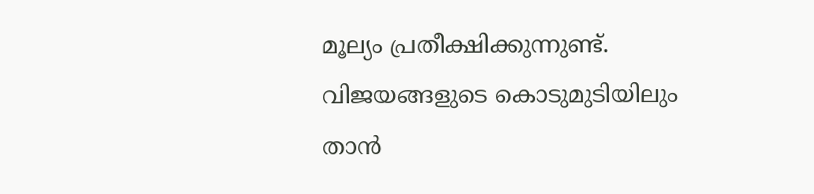മൂല്യം പ്രതീക്ഷിക്കുന്നുണ്ട്. വിജയങ്ങളുടെ കൊടുമുടിയിലും താൻ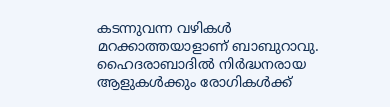കടന്നുവന്ന വഴികൾ മറക്കാത്തയാളാണ് ബാബുറാവു. ഹൈദരാബാദിൽ നിർദ്ധനരായ ആളുകൾക്കും രോഗികൾക്ക്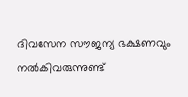ദിവസേന സൗജന്യ ഭക്ഷണവും നൽകിവരുന്നുണ്ട്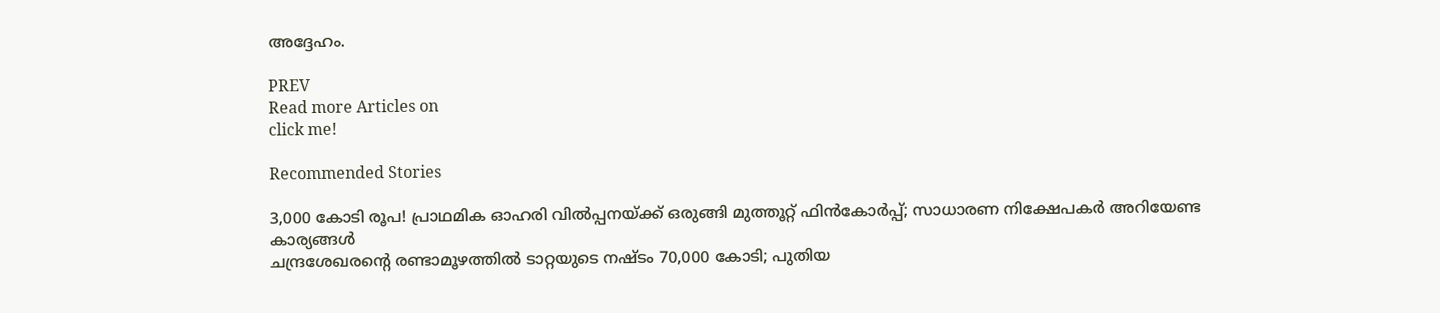അദ്ദേഹം.

PREV
Read more Articles on
click me!

Recommended Stories

3,000 കോടി രൂപ! പ്രാഥമിക ഓഹരി വിൽപ്പനയ്ക്ക് ഒരുങ്ങി മുത്തൂറ്റ് ഫിൻകോർപ്പ്; സാധാരണ നിക്ഷേപകർ അറിയേണ്ട കാര്യങ്ങൾ
ചന്ദ്രശേഖരന്റെ രണ്ടാമൂഴത്തില്‍ ടാറ്റയുടെ നഷ്ടം 70,000 കോടി; പുതിയ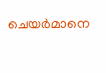ചെയര്‍മാനെ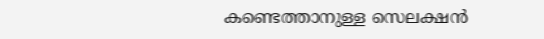കണ്ടെത്താനുള്ള സെലക്ഷന്‍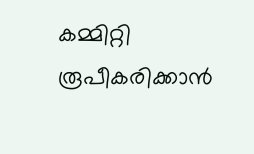കമ്മിറ്റി രൂപീകരിക്കാന്‍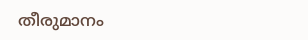തീരുമാനം